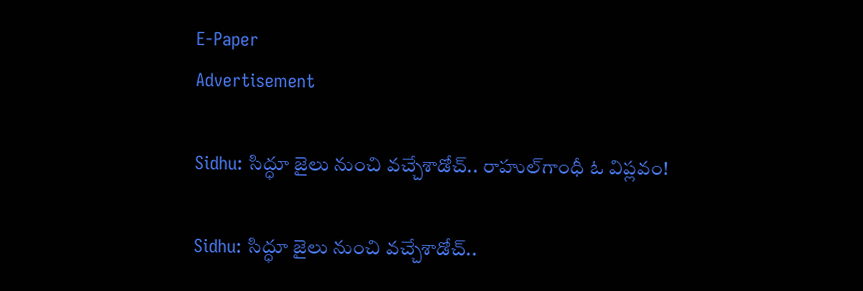E-Paper
Advertisement

Sidhu: సిద్ధూ జైలు నుంచి వచ్చేశాడోచ్.. రాహుల్‌గాంధీ ఓ విప్లవం!

Sidhu: సిద్ధూ జైలు నుంచి వచ్చేశాడోచ్..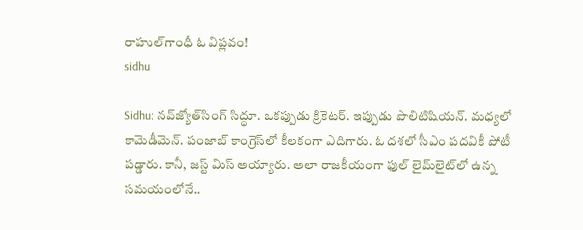రాహుల్‌గాంధీ ఓ విప్లవం!
sidhu

Sidhu: నవ్‌జ్యోత్‌సింగ్ సిద్ధూ. ఒకప్పుడు క్రికెటర్. ఇప్పుడు పొలిటిషియన్. మధ్యలో కామెడీమెన్. పంజాబ్ కాంగ్రెస్‌లో కీలకంగా ఎదిగారు. ఓ దశలో సీఎం పదవికీ పోటీ పడ్డారు. కానీ, జస్ట్ మిస్ అయ్యారు. అలా రాజకీయంగా ఫుల్ లైమ్‌లైట్‌లో ఉన్న సమయంలోనే..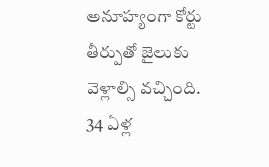అనూహ్యంగా కోర్టు తీర్పుతో జైలుకు వెళ్లాల్సి వచ్చింది. 34 ఏళ్ల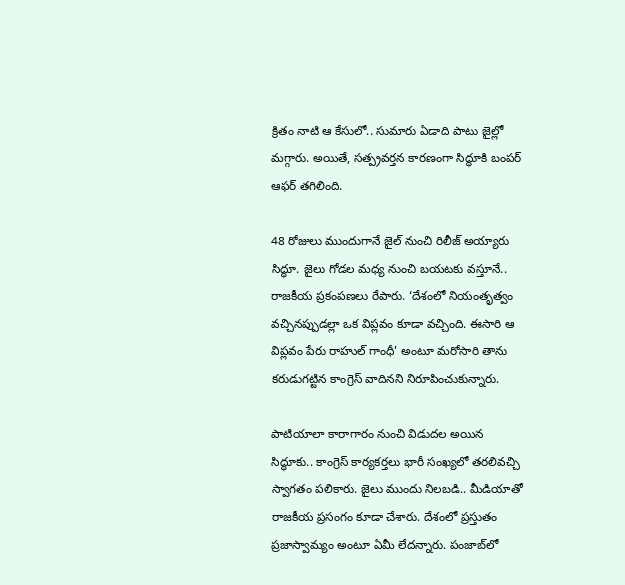క్రితం నాటి ఆ కేసులో.. సుమారు ఏడాది పాటు జైల్లో మగ్గారు. అయితే, సత్ప్రవర్తన కారణంగా సిద్ధూకి బంపర్ ఆఫర్ తగిలింది.

48 రోజులు ముందుగానే జైల్ నుంచి రిలీజ్ అయ్యారు సిద్ధూ. జైలు గోడల మధ్య నుంచి బయటకు వస్తూనే.. రాజకీయ ప్రకంపణలు రేపారు. ‘దేశంలో నియంతృత్వం వచ్చినప్పుడల్లా ఒక విప్లవం కూడా వచ్చింది. ఈసారి ఆ విప్లవం పేరు రాహుల్ గాంధీ’ అంటూ మరోసారి తాను కరుడుగట్టిన కాంగ్రెస్ వాదినని నిరూపించుకున్నారు.

పాటియాలా కారాగారం నుంచి విడుదల అయిన సిద్ధూకు.. కాంగ్రెస్ కార్యకర్తలు భారీ సంఖ్యలో తరలివచ్చి స్వాగతం పలికారు. జైలు ముందు నిలబడి.. మీడియాతో రాజకీయ ప్రసంగం కూడా చేశారు. దేశంలో ప్రస్తుతం ప్రజాస్వామ్యం అంటూ ఏమీ లేదన్నారు. పంజాబ్‌లో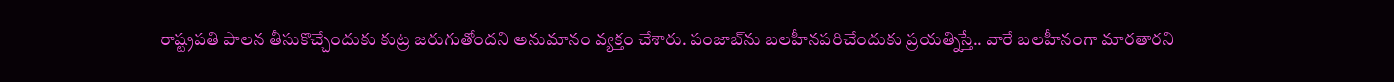రాష్ట్రపతి పాలన తీసుకొచ్చేందుకు కుట్ర జరుగుతోందని అనుమానం వ్యక్తం చేశారు. పంజాబ్‌ను బలహీనపరిచేందుకు ప్రయత్నిస్తే.. వారే బలహీనంగా మారతారని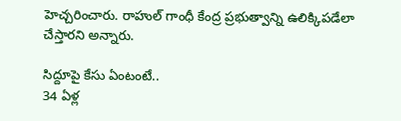హెచ్చరించారు. రాహుల్ గాంధీ కేంద్ర ప్రభుత్వాన్ని ఉలిక్కిపడేలా చేస్తారని అన్నారు.

సిద్దూపై కేసు ఏంటంటే..
34 ఏళ్ల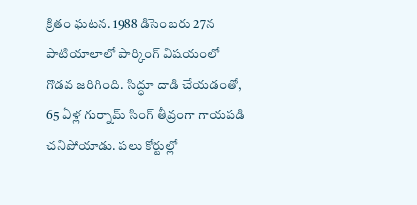క్రితం ఘటన. 1988 డిసెంబరు 27న పాటియాలాలో పార్కింగ్‌ విషయంలో గొడవ జరిగింది. సిద్ధూ దాడి చేయడంతో, 65 ఏళ్ల గుర్నామ్‌ సింగ్‌ తీవ్రంగా గాయపడి చనిపోయాడు. పలు కోర్టుల్లో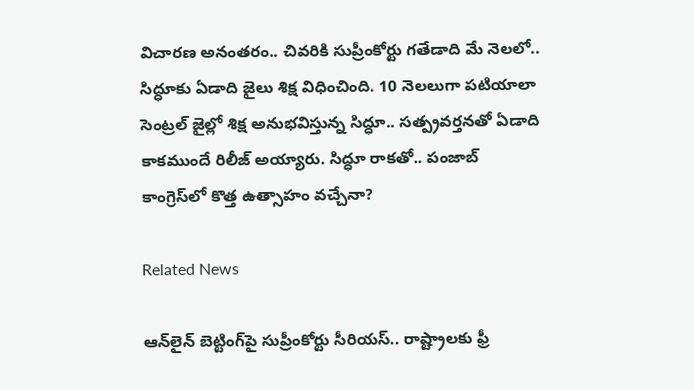విచారణ అనంతరం.. చివరికి సుప్రీంకోర్టు గతేడాది మే నెలలో.. సిద్ధూకు ఏడాది జైలు శిక్ష విధించింది. 10 నెలలుగా పటియాలా సెంట్రల్ జైల్లో శిక్ష అనుభవిస్తున్న సిద్ధూ.. సత్ప్రవర్తనతో ఏడాది కాకముందే రిలీజ్ అయ్యారు. సిద్ధూ రాకతో.. పంజాబ్ కాంగ్రెస్‌లో కొత్త ఉత్సాహం వచ్చేనా?

Related News

ఆన్‌లైన్ బెట్టింగ్‌పై సుప్రీంకోర్టు సీరియస్.. రాష్ట్రాలకు ఫ్రీ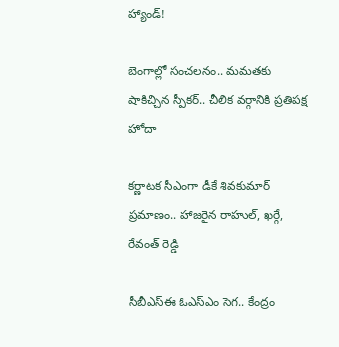హ్యాండ్!

బెంగాల్లో సంచలనం.. మమతకు షాకిచ్చిన స్పీకర్.. చీలిక వర్గానికి ప్రతిపక్ష హోదా

కర్ణాటక సీఎంగా డీకే శివకుమార్‌ ప్రమాణం.. హాజరైన రాహుల్, ఖర్గే, రేవంత్ రెడ్డి

సీబీఎస్ఈ ఓఎస్ఎం సెగ.. కేంద్రం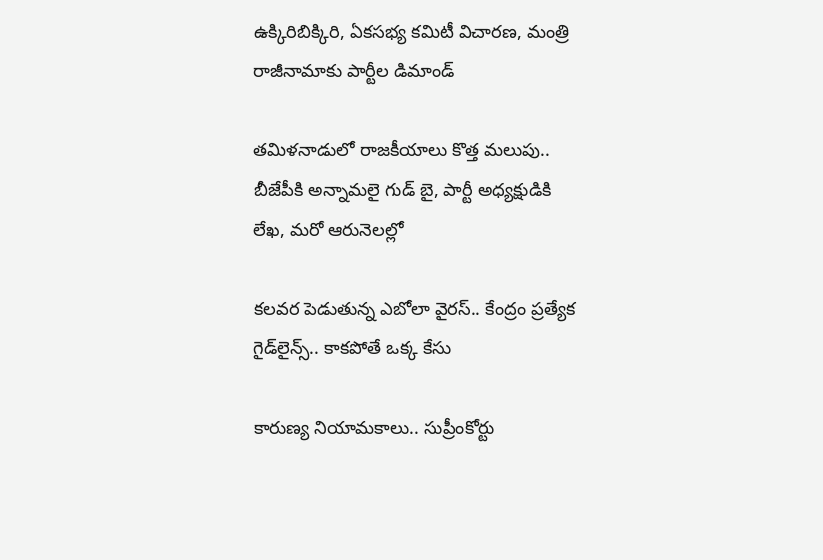ఉక్కిరిబిక్కిరి, ఏకసభ్య కమిటీ విచారణ, మంత్రి రాజీనామాకు పార్టీల డిమాండ్

తమిళనాడులో రాజకీయాలు కొత్త మలుపు.. బీజేపీకి అన్నామలై గుడ్ బై, పార్టీ అధ్యక్షుడికి లేఖ, మరో ఆరునెలల్లో

కలవర పెడుతున్న ఎబోలా వైరస్.. కేంద్రం ప్రత్యేక గైడ్‌లైన్స్.. కాకపోతే ఒక్క కేసు

కారుణ్య నియామకాలు.. సుప్రీంకోర్టు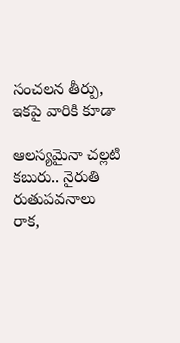సంచలన తీర్పు, ఇకపై వారికి కూడా

ఆలస్యమైనా చల్లటి కబురు.. నైరుతి రుతుపవనాలు రాక,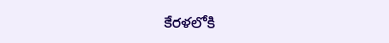కేరళలోకి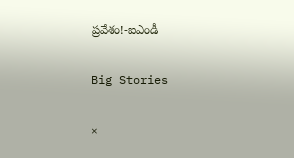ప్రవేశం!-ఐఎండీ

Big Stories

×